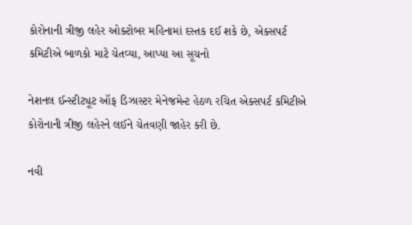કોરોનાની ત્રીજી લહેર ઓક્ટોબર મહિનામાં દસ્તક દઈ શકે છે, એક્સપર્ટ કમિટીએ બાળકો માટે ચેતવ્યા, આપ્યા આ સૂચનો

નેશનલ ઈન્સ્ટીટ્યૂટ ઑફ ડિઝાસ્ટર મેનેજમેન્ટ હેઠળ રચિત એક્સપર્ટ કમિટીએ કોરોનાની ત્રીજી લહેરને લઈને ચેતવણી જાહેર કરી છે.

નવી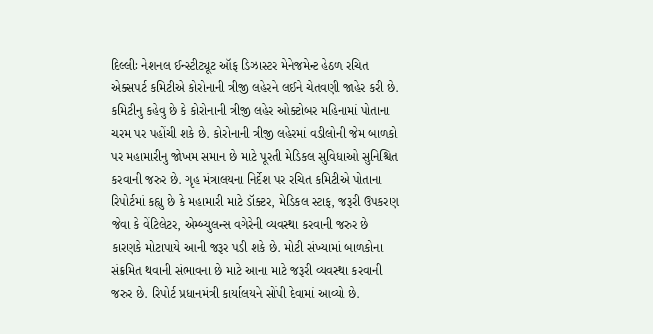દિલ્લીઃ નેશનલ ઈન્સ્ટીટ્યૂટ ઑફ ડિઝાસ્ટર મેનેજમેન્ટ હેઠળ રચિત એક્સપર્ટ કમિટીએ કોરોનાની ત્રીજી લહેરને લઈને ચેતવણી જાહેર કરી છે. કમિટીનુ કહેવુ છે કે કોરોનાની ત્રીજી લહેર ઓક્ટોબર મહિનામાં પોતાના ચરમ પર પહોંચી શકે છે. કોરોનાની ત્રીજી લહેરમાં વડીલોની જેમ બાળકો પર મહામારીનુ જોખમ સમાન છે માટે પૂરતી મેડિકલ સુવિધાઓ સુનિશ્ચિત કરવાની જરુર છે. ગૃહ મંત્રાલયના નિર્દેશ પર રચિત કમિટીએ પોતાના રિપોર્ટમાં કહ્યુ છે કે મહામારી માટે ડૉક્ટર, મેડિકલ સ્ટાફ, જરૂરી ઉપકરણ જેવા કે વેંટિલેટર, એમ્બ્યુલન્સ વગેરેની વ્યવસ્થા કરવાની જરુર છે કારણકે મોટાપાયે આની જરૂર પડી શકે છે. મોટી સંખ્યામાં બાળકોના સંક્રમિત થવાની સંભાવના છે માટે આના માટે જરૂરી વ્યવસ્થા કરવાની જરુર છે. રિપોર્ટ પ્રધાનમંત્રી કાર્યાલયને સોંપી દેવામાં આવ્યો છે.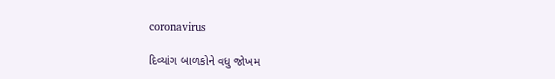coronavirus

દિવ્યાંગ બાળકોને વધુ જોખમ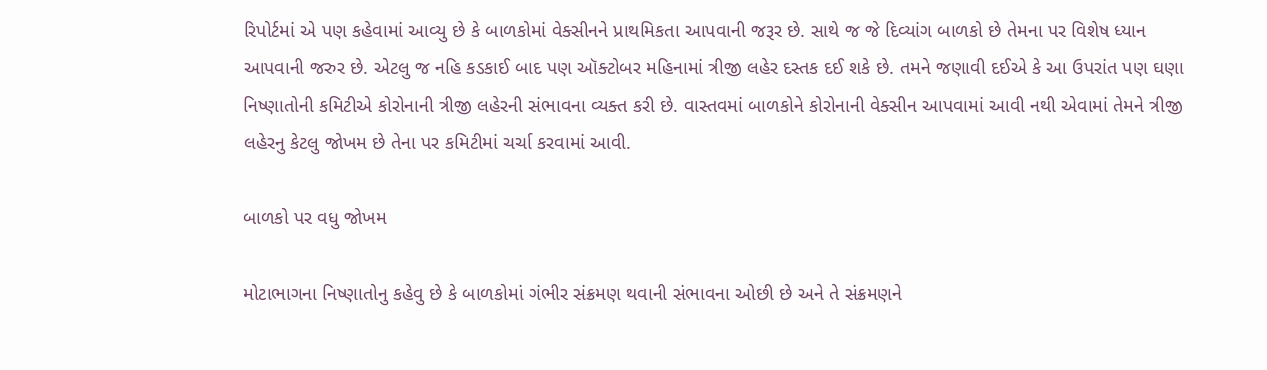રિપોર્ટમાં એ પણ કહેવામાં આવ્યુ છે કે બાળકોમાં વેક્સીનને પ્રાથમિકતા આપવાની જરૂર છે. સાથે જ જે દિવ્યાંગ બાળકો છે તેમના પર વિશેષ ધ્યાન આપવાની જરુર છે. એટલુ જ નહિ કડકાઈ બાદ પણ ઑક્ટોબર મહિનામાં ત્રીજી લહેર દસ્તક દઈ શકે છે. તમને જણાવી દઈએ કે આ ઉપરાંત પણ ઘણા નિષ્ણાતોની કમિટીએ કોરોનાની ત્રીજી લહેરની સંભાવના વ્યક્ત કરી છે. વાસ્તવમાં બાળકોને કોરોનાની વેક્સીન આપવામાં આવી નથી એવામાં તેમને ત્રીજી લહેરનુ કેટલુ જોખમ છે તેના પર કમિટીમાં ચર્ચા કરવામાં આવી.

બાળકો પર વધુ જોખમ

મોટાભાગના નિષ્ણાતોનુ કહેવુ છે કે બાળકોમાં ગંભીર સંક્રમણ થવાની સંભાવના ઓછી છે અને તે સંક્રમણને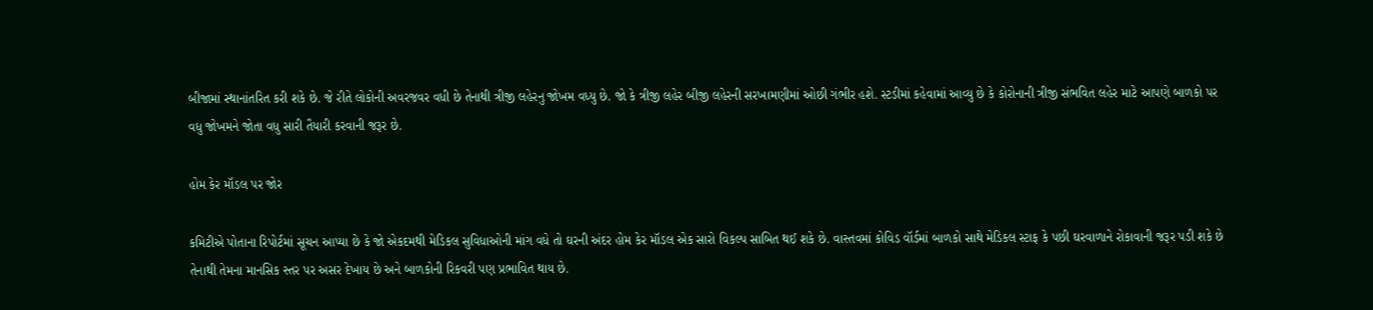બીજામાં સ્થાનાંતરિત કરી શકે છે. જે રીતે લોકોની અવરજવર વધી છે તેનાથી ત્રીજી લહેરનુ જોખમ વધ્યુ છે. જો કે ત્રીજી લહેર બીજી લહેરની સરખામણીમાં ઓછી ગંભીર હશે. સ્ટડીમાં કહેવામાં આવ્યુ છે કે કોરોનાની ત્રીજી સંભવિત લહેર માટે આપણે બાળકો પર વધુ જોખમને જોતા વધુ સારી તૈયારી કરવાની જરૂર છે.

હોમ કેર મૉડલ પર જોર

કમિટીએ પોતાના રિપોર્ટમાં સૂચન આપ્યા છે કે જો એકદમથી મેડિકલ સુવિધાઓની માંગ વધે તો ઘરની અંદર હોમ કેર મૉડલ એક સારો વિકલ્પ સાબિત થઈ શકે છે. વાસ્તવમાં કોવિડ વૉર્ડમાં બાળકો સાથે મેડિકલ સ્ટાફ કે પછી ઘરવાળાને રોકાવાની જરૂર પડી શકે છે તેનાથી તેમના માનસિક સ્તર પર અસર દેખાય છે અને બાળકોની રિકવરી પણ પ્રભાવિત થાય છે.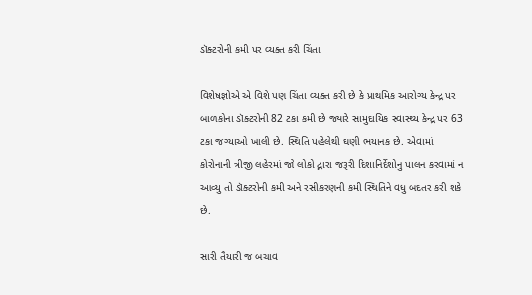ડૉક્ટરોની કમી પર વ્યક્ત કરી ચિંતા

વિશેષજ્ઞોએ એ વિશે પણ ચિંતા વ્યક્ત કરી છે કે પ્રાથમિક આરોગ્ય કેન્દ્ર પર બાળકોના ડૉક્ટરોની 82 ટકા કમી છે જ્યારે સામુદાયિક સ્વાસ્થ્ય કેન્દ્ર પર 63 ટકા જગ્યાઓ ખાલી છે. સ્થિતિ પહેલેથી ઘણી ભયાનક છે. એવામાં કોરોનાની ત્રીજી લહેરમાં જો લોકો દ્નારા જરૂરી દિશાનિર્દેશોનુ પાલન કરવામાં ન આવ્યુ તો ડૉક્ટરોની કમી અને રસીકરણની કમી સ્થિતિને વધુ બદતર કરી શકે છે.

સારી તૈયારી જ બચાવ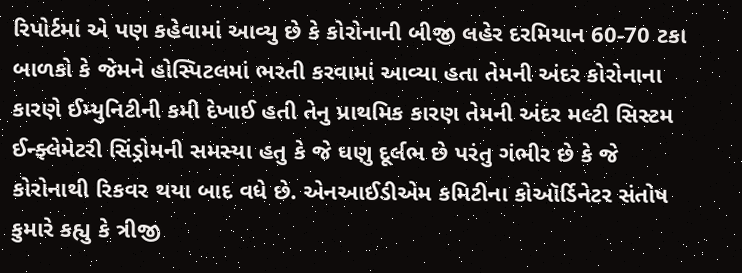રિપોર્ટમાં એ પણ કહેવામાં આવ્યુ છે કે કોરોનાની બીજી લહેર દરમિયાન 60-70 ટકા બાળકો કે જેમને હોસ્પિટલમાં ભરતી કરવામાં આવ્યા હતા તેમની અંદર કોરોનાના કારણે ઈમ્યુનિટીની કમી દેખાઈ હતી તેનુ પ્રાથમિક કારણ તેમની અંદર મલ્ટી સિસ્ટમ ઈન્ફ્લેમેટરી સિંડ્રોમની સમસ્યા હતુ કે જે ઘણુ દૂર્લભ છે પરંતુ ગંભીર છે કે જે કોરોનાથી રિકવર થયા બાદ વધે છે. એનઆઈડીએમ કમિટીના કોઑર્ડિનેટર સંતોષ કુમારે કહ્યુ કે ત્રીજી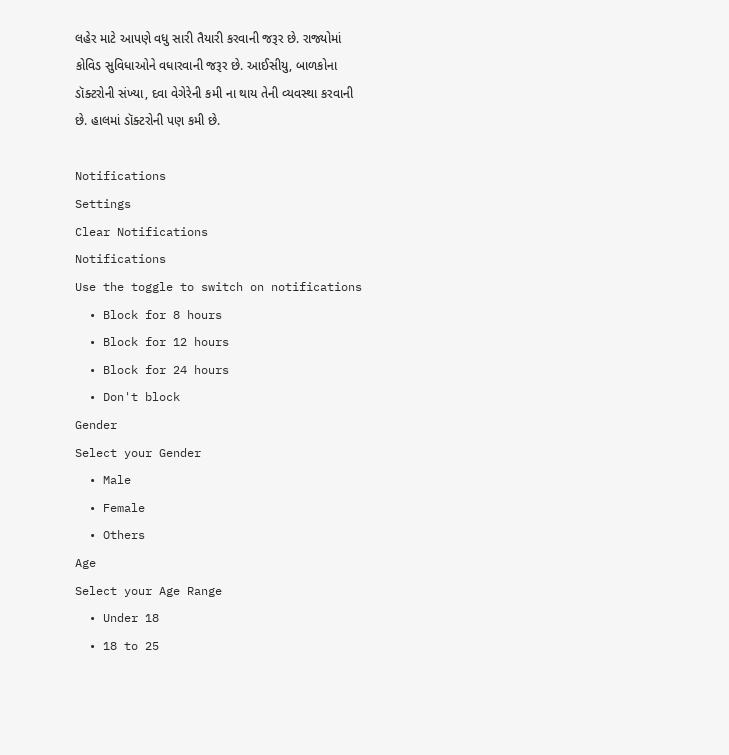લહેર માટે આપણે વધુ સારી તૈયારી કરવાની જરૂર છે. રાજ્યોમાં કોવિડ સુવિધાઓને વધારવાની જરૂર છે. આઈસીયુ, બાળકોના ડૉક્ટરોની સંખ્યા, દવા વેગેરેની કમી ના થાય તેની વ્યવસ્થા કરવાની છે. હાલમાં ડૉક્ટરોની પણ કમી છે.

Notifications
Settings
Clear Notifications
Notifications
Use the toggle to switch on notifications
  • Block for 8 hours
  • Block for 12 hours
  • Block for 24 hours
  • Don't block
Gender
Select your Gender
  • Male
  • Female
  • Others
Age
Select your Age Range
  • Under 18
  • 18 to 25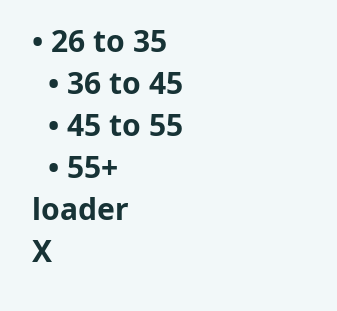• 26 to 35
  • 36 to 45
  • 45 to 55
  • 55+
loader
X